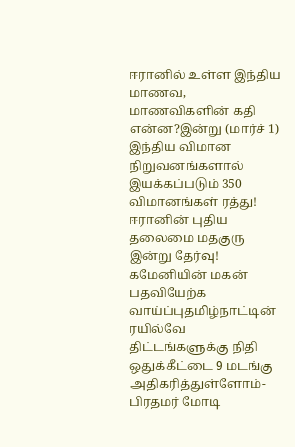ஈரானில் உள்ள இந்திய மாணவ, மாணவிகளின் கதி என்ன?இன்று (மார்ச் 1) இந்திய விமான நிறுவனங்களால் இயக்கப்படும் 350 விமானங்கள் ரத்து! ஈரானின் புதிய தலைமை மதகுரு இன்று தேர்வு! கமேனியின் மகன் பதவியேற்க வாய்ப்புதமிழ்நாட்டின் ரயில்வே திட்டங்களுக்கு நிதி ஒதுக்கீட்டை 9 மடங்கு அதிகரித்துள்ளோம்- பிரதமர் மோடி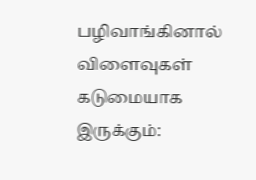பழிவாங்கினால் விளைவுகள் கடுமையாக இருக்கும்: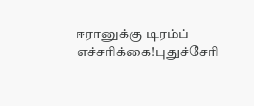ஈரானுக்கு டிரம்ப் எச்சரிக்கை!புதுச்சேரி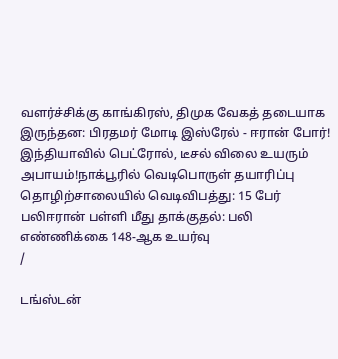வளர்ச்சிக்கு காங்கிரஸ், திமுக வேகத் தடையாக இருந்தன: பிரதமர் மோடி இஸ்ரேல் - ஈரான் போர்! இந்தியாவில் பெட்ரோல், டீசல் விலை உயரும் அபாயம்!நாக்பூரில் வெடிபொருள் தயாரிப்பு தொழிற்சாலையில் வெடிவிபத்து: 15 பேர் பலிஈரான் பள்ளி மீது தாக்குதல்: பலி எண்ணிக்கை 148-ஆக உயர்வு
/

டங்ஸ்டன்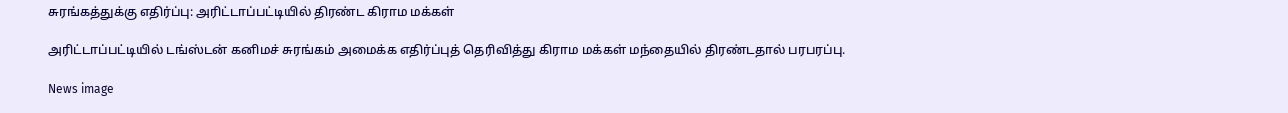சுரங்கத்துக்கு எதிர்ப்பு: அரிட்டாப்பட்டியில் திரண்ட கிராம மக்கள்

அரிட்டாப்பட்டியில் டங்ஸ்டன் கனிமச் சுரங்கம் அமைக்க எதிர்ப்புத் தெரிவித்து கிராம மக்கள் மந்தையில் திரண்டதால் பரபரப்பு.

News image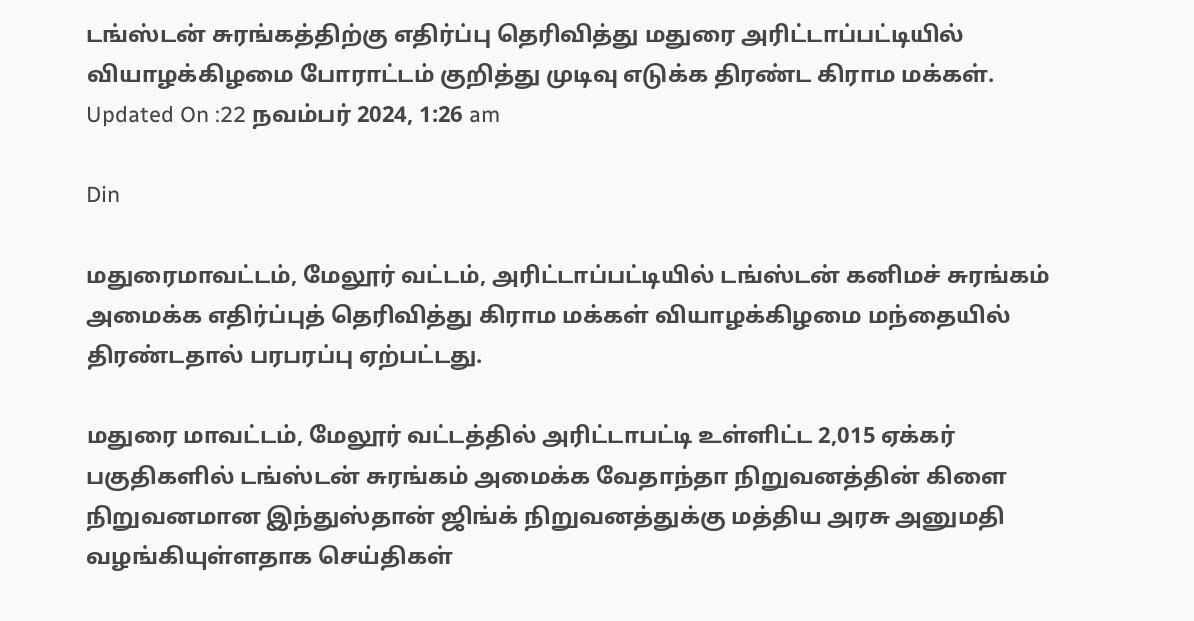டங்ஸ்டன் சுரங்கத்திற்கு எதிர்ப்பு தெரிவித்து மதுரை அரிட்டாப்பட்டியில் வியாழக்கிழமை போராட்டம் குறித்து முடிவு எடுக்க திரண்ட கிராம மக்கள்.
Updated On :22 நவம்பர் 2024, 1:26 am

Din

மதுரைமாவட்டம், மேலூர் வட்டம், அரிட்டாப்பட்டியில் டங்ஸ்டன் கனிமச் சுரங்கம் அமைக்க எதிர்ப்புத் தெரிவித்து கிராம மக்கள் வியாழக்கிழமை மந்தையில் திரண்டதால் பரபரப்பு ஏற்பட்டது.

மதுரை மாவட்டம், மேலூர் வட்டத்தில் அரிட்டாபட்டி உள்ளிட்ட 2,015 ஏக்கர் பகுதிகளில் டங்ஸ்டன் சுரங்கம் அமைக்க வேதாந்தா நிறுவனத்தின் கிளை நிறுவனமான இந்துஸ்தான் ஜிங்க் நிறுவனத்துக்கு மத்திய அரசு அனுமதி வழங்கியுள்ளதாக செய்திகள்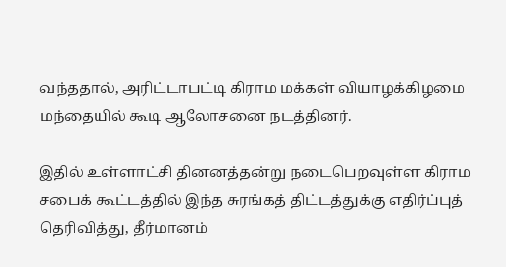வந்ததால், அரிட்டாபட்டி கிராம மக்கள் வியாழக்கிழமை மந்தையில் கூடி ஆலோசனை நடத்தினர்.

இதில் உள்ளாட்சி தினனத்தன்று நடைபெறவுள்ள கிராம சபைக் கூட்டத்தில் இந்த சுரங்கத் திட்டத்துக்கு எதிர்ப்புத் தெரிவித்து, தீர்மானம்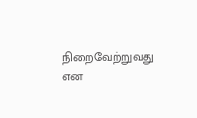நிறைவேற்றுவது என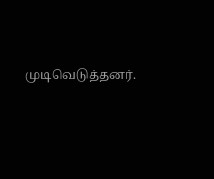முடிவெடுத்தனர்.